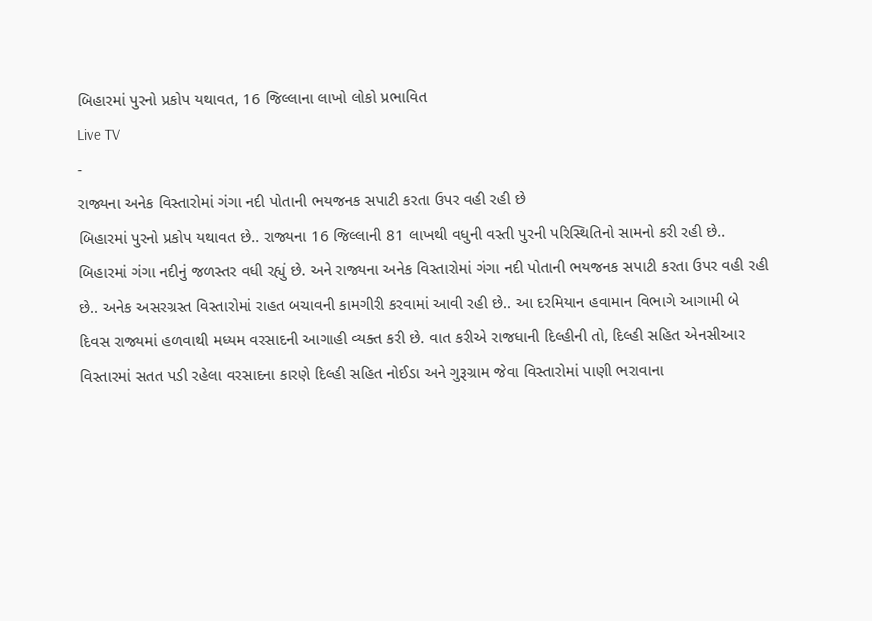બિહારમાં પુરનો પ્રકોપ યથાવત, 16 જિલ્લાના લાખો લોકો પ્રભાવિત
Live TV
-
રાજ્યના અનેક વિસ્તારોમાં ગંગા નદી પોતાની ભયજનક સપાટી કરતા ઉપર વહી રહી છે
બિહારમાં પુરનો પ્રકોપ યથાવત છે.. રાજ્યના 16 જિલ્લાની 81 લાખથી વધુની વસ્તી પુરની પરિસ્થિતિનો સામનો કરી રહી છે.. બિહારમાં ગંગા નદીનું જળસ્તર વધી રહ્યું છે. અને રાજ્યના અનેક વિસ્તારોમાં ગંગા નદી પોતાની ભયજનક સપાટી કરતા ઉપર વહી રહી છે.. અનેક અસરગ્રસ્ત વિસ્તારોમાં રાહત બચાવની કામગીરી કરવામાં આવી રહી છે.. આ દરમિયાન હવામાન વિભાગે આગામી બે દિવસ રાજ્યમાં હળવાથી મધ્યમ વરસાદની આગાહી વ્યક્ત કરી છે. વાત કરીએ રાજધાની દિલ્હીની તો, દિલ્હી સહિત એનસીઆર વિસ્તારમાં સતત પડી રહેલા વરસાદના કારણે દિલ્હી સહિત નોઈડા અને ગુરૂગ્રામ જેવા વિસ્તારોમાં પાણી ભરાવાના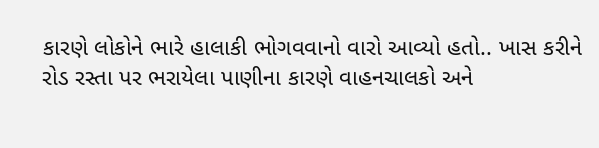કારણે લોકોને ભારે હાલાકી ભોગવવાનો વારો આવ્યો હતો.. ખાસ કરીને રોડ રસ્તા પર ભરાયેલા પાણીના કારણે વાહનચાલકો અને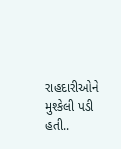રાહદારીઓને મુશ્કેલી પડી હતી..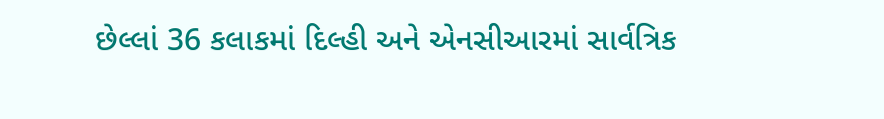છેલ્લાં 36 કલાકમાં દિલ્હી અને એનસીઆરમાં સાર્વત્રિક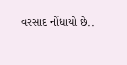વરસાદ નોંધાયો છે..